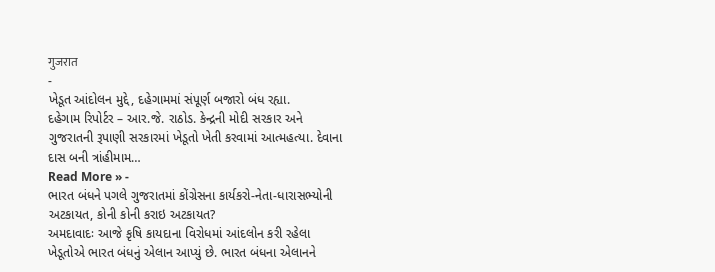गुजरात
-
ખેડૂત આંદોલન મુદ્દે, દહેગામમાં સંપૂર્ણ બજારો બંધ રહ્યા.
દહેગામ રિપોર્ટર – આર.જે. રાઠોડ. કેન્દ્રની મોદી સરકાર અને ગુજરાતની રૂપાણી સરકારમાં ખેડૂતો ખેતી કરવામાં આત્મહત્યા. દેવાના દાસ બની ત્રાંહીમામ…
Read More » -
ભારત બંધને પગલે ગુજરાતમાં કોંગ્રેસના કાર્યકરો-નેતા-ધારાસભ્યોની અટકાયત, કોની કોની કરાઇ અટકાયત?
અમદાવાદઃ આજે કૃષિ કાયદાના વિરોધમાં આંદલોન કરી રહેલા ખેડૂતોએ ભારત બંધનું એલાન આપ્યું છે. ભારત બંધના એલાનને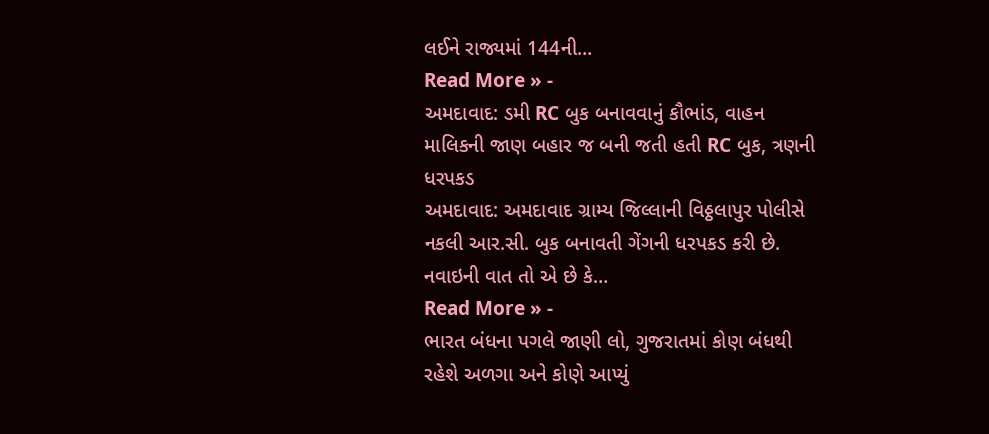લઈને રાજ્યમાં 144ની…
Read More » -
અમદાવાદ: ડમી RC બુક બનાવવાનું કૌભાંડ, વાહન માલિકની જાણ બહાર જ બની જતી હતી RC બુક, ત્રણની ધરપકડ
અમદાવાદ: અમદાવાદ ગ્રામ્ય જિલ્લાની વિઠ્ઠલાપુર પોલીસે નકલી આર.સી. બુક બનાવતી ગેંગની ધરપકડ કરી છે. નવાઇની વાત તો એ છે કે…
Read More » -
ભારત બંધના પગલે જાણી લો, ગુજરાતમાં કોણ બંધથી રહેશે અળગા અને કોણે આપ્યું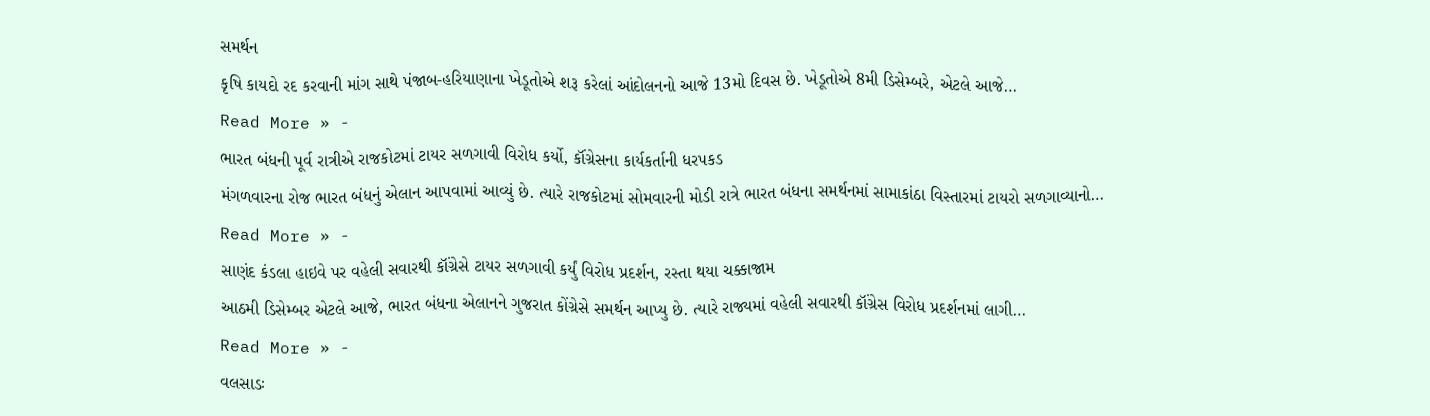સમર્થન
કૃષિ કાયદો રદ કરવાની માંગ સાથે પંજાબ-હરિયાણાના ખેડૂતોએ શરૂ કરેલાં આંદોલનનો આજે 13મો દિવસ છે. ખેડૂતોએ 8મી ડિસેમ્બરે, એટલે આજે…
Read More » -
ભારત બંધની પૂર્વ રાત્રીએ રાજકોટમાં ટાયર સળગાવી વિરોધ કર્યો, કૉંગ્રેસના કાર્યકર્તાની ધરપકડ
મંગળવારના રોજ ભારત બંધનું એલાન આપવામાં આવ્યું છે. ત્યારે રાજકોટમાં સોમવારની મોડી રાત્રે ભારત બંધના સમર્થનમાં સામાકાંઠા વિસ્તારમાં ટાયરો સળગાવ્યાનો…
Read More » -
સાણંદ કંડલા હાઇવે પર વહેલી સવારથી કૉંગ્રેસે ટાયર સળગાવી કર્યું વિરોધ પ્રદર્શન, રસ્તા થયા ચક્કાજામ
આઠમી ડિસેમ્બર એટલે આજે, ભારત બંધના એલાનને ગુજરાત કોંગ્રેસે સમર્થન આપ્યુ છે. ત્યારે રાજ્યમાં વહેલી સવારથી કૉંગ્રેસ વિરોધ પ્રદર્શનમાં લાગી…
Read More » -
વલસાડઃ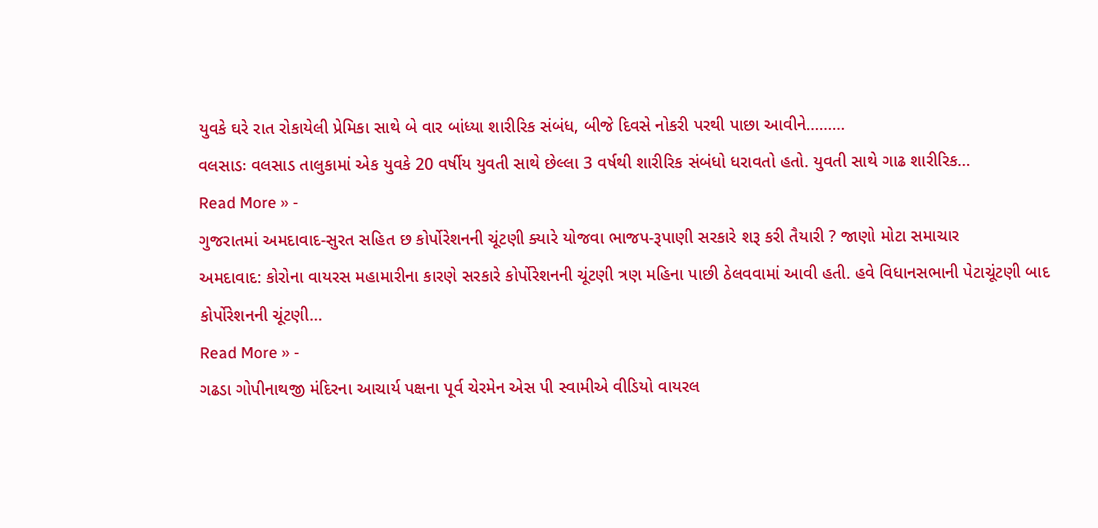યુવકે ઘરે રાત રોકાયેલી પ્રેમિકા સાથે બે વાર બાંધ્યા શારીરિક સંબંધ, બીજે દિવસે નોકરી પરથી પાછા આવીને………
વલસાડઃ વલસાડ તાલુકામાં એક યુવકે 20 વર્ષીય યુવતી સાથે છેલ્લા 3 વર્ષથી શારીરિક સંબંધો ધરાવતો હતો. યુવતી સાથે ગાઢ શારીરિક…
Read More » -
ગુજરાતમાં અમદાવાદ-સુરત સહિત છ કોર્પોરેશનની ચૂંટણી ક્યારે યોજવા ભાજપ-રૂપાણી સરકારે શરૂ કરી તૈયારી ? જાણો મોટા સમાચાર
અમદાવાદ: કોરોના વાયરસ મહામારીના કારણે સરકારે કોર્પોરેશનની ચૂંટણી ત્રણ મહિના પાછી ઠેલવવામાં આવી હતી. હવે વિધાનસભાની પેટાચૂંટણી બાદ કોર્પોરેશનની ચૂંટણી…
Read More » -
ગઢડા ગોપીનાથજી મંદિરના આચાર્ય પક્ષના પૂર્વ ચેરમેન એસ પી સ્વામીએ વીડિયો વાયરલ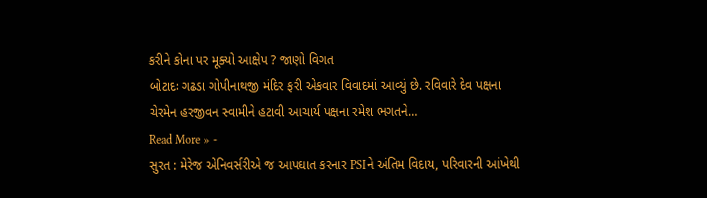કરીને કોના પર મૂક્યો આક્ષેપ ? જાણો વિગત
બોટાદઃ ગઢડા ગોપીનાથજી મંદિર ફરી એકવાર વિવાદમાં આવ્યું છે. રવિવારે દેવ પક્ષના ચેરમેન હરજીવન સ્વામીને હટાવી આચાર્ય પક્ષના રમેશ ભગતને…
Read More » -
સુરત : મેરેજ એનિવર્સરીએ જ આપઘાત કરનાર PSIને અંતિમ વિદાય, પરિવારની આંખેથી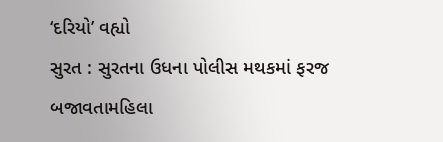‘દરિયો’ વહ્યો
સુરત : સુરતના ઉધના પોલીસ મથકમાં ફરજ બજાવતામહિલા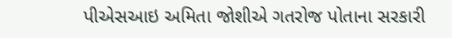પીએસઆઇ અમિતા જોશીએ ગતરોજ પોતાના સરકારી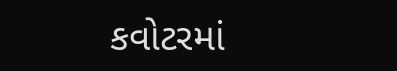કવોટરમાં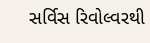સર્વિસ રિવોલ્વરથી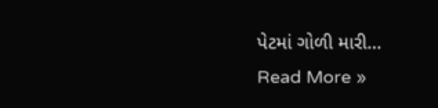પેટમાં ગોળી મારી…
Read More »